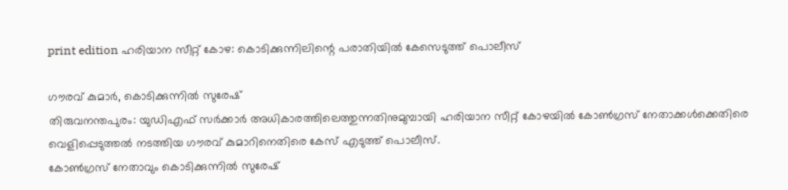print edition ഹരിയാന സീറ്റ് കോഴ: കൊടിക്കുന്നിലിന്റെ പരാതിയിൽ കേസെടുത്ത് പൊലീസ്

ഗൗരവ് കുമാർ, കൊടിക്കുന്നിൽ സുരേഷ്
തിരുവനന്തപുരം: യുഡിഎഫ് സർക്കാർ അധികാരത്തിലെത്തുന്നതിനുമുമ്പായി ഹരിയാന സീറ്റ് കോഴയിൽ കോൺഗ്രസ് നേതാക്കൾക്കെതിരെ വെളിപ്പെടുത്തൽ നടത്തിയ ഗൗരവ് കുമാറിനെതിരെ കേസ് എടുത്ത് പൊലീസ്.
കോൺഗ്രസ് നേതാവും കൊടിക്കുന്നിൽ സുരേഷ്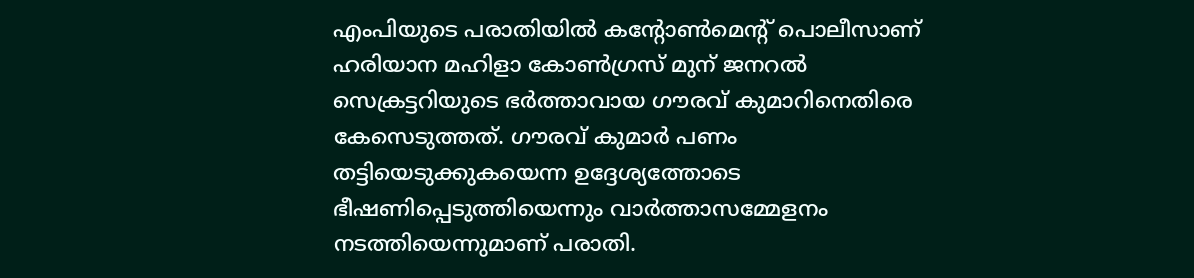എംപിയുടെ പരാതിയിൽ കന്റോൺമെന്റ് പൊലീസാണ് ഹരിയാന മഹിളാ കോൺഗ്രസ് മുന് ജനറൽ സെക്രട്ടറിയുടെ ഭർത്താവായ ഗൗരവ് കുമാറിനെതിരെ കേസെടുത്തത്. ഗൗരവ് കുമാർ പണം തട്ടിയെടുക്കുകയെന്ന ഉദ്ദേശ്യത്തോടെ ഭീഷണിപ്പെടുത്തിയെന്നും വാർത്താസമ്മേളനം നടത്തിയെന്നുമാണ് പരാതി.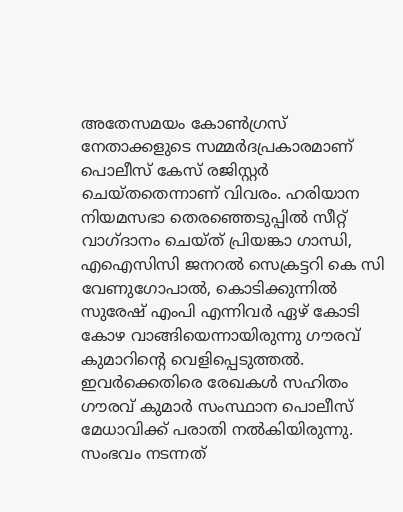അതേസമയം കോൺഗ്രസ് നേതാക്കളുടെ സമ്മർദപ്രകാരമാണ് പൊലീസ് കേസ് രജിസ്റ്റർ ചെയ്തതെന്നാണ് വിവരം. ഹരിയാന നിയമസഭാ തെരഞ്ഞെടുപ്പിൽ സീറ്റ് വാഗ്ദാനം ചെയ്ത് പ്രിയങ്കാ ഗാന്ധി, എഐസിസി ജനറൽ സെക്രട്ടറി കെ സി വേണുഗോപാൽ, കൊടിക്കുന്നിൽ സുരേഷ് എംപി എന്നിവർ ഏഴ് കോടി കോഴ വാങ്ങിയെന്നായിരുന്നു ഗൗരവ് കുമാറിന്റെ വെളിപ്പെടുത്തൽ. ഇവർക്കെതിരെ രേഖകൾ സഹിതം ഗൗരവ് കുമാർ സംസ്ഥാന പൊലീസ് മേധാവിക്ക് പരാതി നൽകിയിരുന്നു. സംഭവം നടന്നത്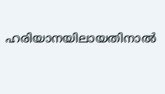ഹരിയാനയിലായതിനാൽ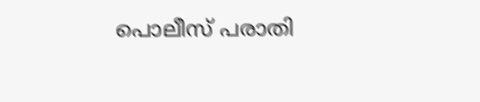പൊലീസ് പരാതി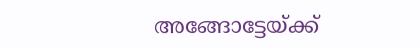അങ്ങോട്ടേയ്ക്ക്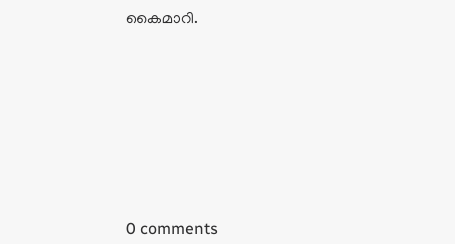കൈമാറി.










0 comments